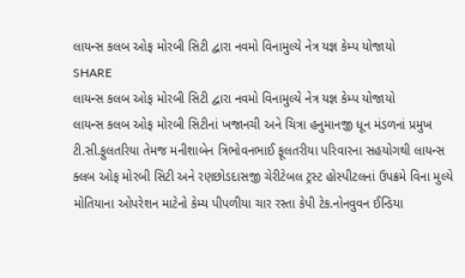લાયન્સ કલબ ઓફ મોરબી સિટી દ્વારા નવમો વિનામુલ્યે નેત્ર યજ્ઞ કેમ્પ યોજાયો
SHARE
લાયન્સ કલબ ઓફ મોરબી સિટી દ્વારા નવમો વિનામુલ્યે નેત્ર યજ્ઞ કેમ્પ યોજાયો
લાયન્સ કલબ ઓફ મોરબી સિટીનાં ખજાનચી અને ચિત્રા હનુમાનજી ધૂન મંડળનાં પ્રમુખ ટી.સી.ફુલતરિયા તેમજ મનીશાબેન ત્રિભોવનભાઈ ફૂલતરીયા પરિવારના સહયોગથી લાયન્સ ક્લબ ઓફ મોરબી સિટી અને રણછોડદાસજી ચેરીટેબલ ટ્રસ્ટ હોસ્પીટલનાં ઉપક્રમે વિના મુલ્યે મોતિયાના ઓપરેશન માટેનો કેમ્ય પીપળીયા ચાર રસ્તા કેપી ટેક.નોનવુવન ઈન્ડિયા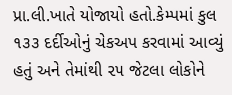પ્રા.લી.ખાતે યોજાયો હતો.કેમ્પમાં કુલ ૧૩૩ દર્દીઓનું ચેકઅપ કરવામાં આવ્યું હતું અને તેમાંથી ૨૫ જેટલા લોકોને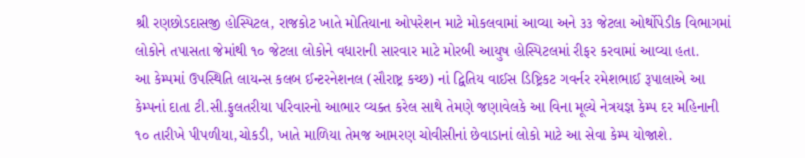શ્રી રણછોડદાસજી હોસ્પિટલ, રાજકોટ ખાતે મોતિયાના ઓપરેશન માટે મોકલવામાં આવ્યા અને ૩૩ જેટલા ઓર્થોપેડીક વિભાગમાં લોકોને તપાસતા જેમાંથી ૧૦ જેટલા લોકોને વધારાની સારવાર માટે મોરબી આયુષ હોસ્પિટલમાં રીફર કરવામાં આવ્યા હતા.
આ કેમ્પમાં ઉપસ્થિતિ લાયન્સ કલબ ઈન્ટરનેશનલ (સૌરાષ્ટ્ર કચ્છ) નાં દ્વિતિય વાઈસ ડિષ્ટ્રિકટ ગવર્નર રમેશભાઈ રૂપાલાએ આ કેમ્પનાં દાતા ટી.સી.ફુલતરીયા પરિવારનો આભાર વ્યક્ત કરેલ સાથે તેમણે જણાવેલકે આ વિના મૂલ્યે નેત્રયજ્ઞ કેમ્પ દર મહિનાની ૧૦ તારીખે પીપળીયા,ચોકડી, ખાતે માળિયા તેમજ આમરણ ચોવીસીનાં છેવાડાનાં લોકો માટે આ સેવા કેમ્પ યોજાશે.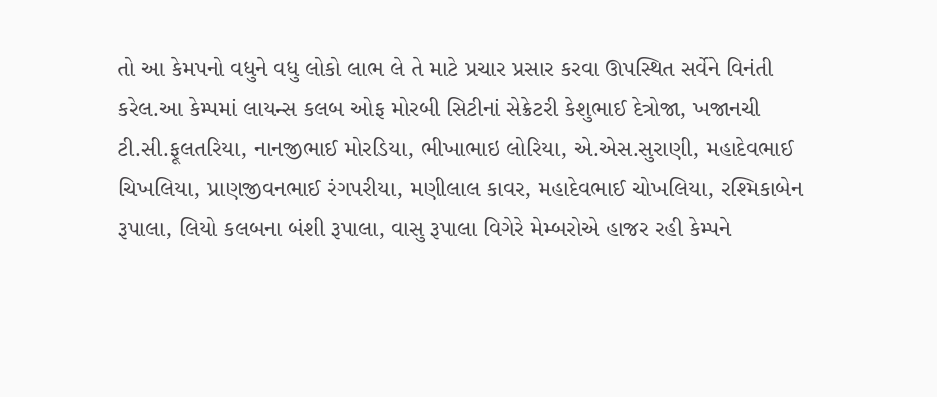તો આ કેમપનો વધુને વધુ લોકો લાભ લે તે માટે પ્રચાર પ્રસાર કરવા ઊપસ્થિત સર્વેને વિનંતી કરેલ.આ કેમ્પમાં લાયન્સ કલબ ઓફ મોરબી સિટીનાં સેક્રેટરી કેશુભાઈ દેત્રોજા, ખજાનચી ટી.સી.ફૂલતરિયા, નાનજીભાઈ મોરડિયા, ભીખાભાઇ લોરિયા, એ.એસ.સુરાણી, મહાદેવભાઈ ચિખલિયા, પ્રાણજીવનભાઈ રંગપરીયા, મણીલાલ કાવર, મહાદેવભાઈ ચોખલિયા, રશ્મિકાબેન રૂપાલા, લિયો કલબના બંશી રૂપાલા, વાસુ રૂપાલા વિગેરે મેમ્બરોએ હાજર રહી કેમ્પને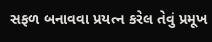સફળ બનાવવા પ્રયત્ન કરેલ તેવું પ્રમૂખ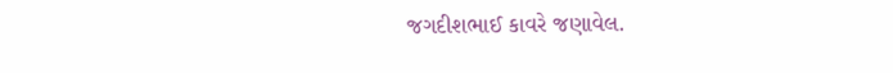જગદીશભાઈ કાવરે જણાવેલ.